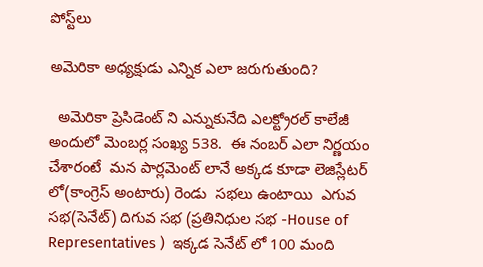పోస్ట్‌లు

అమెరికా అధ్యక్షుడు ఎన్నిక ఎలా జరుగుతుంది?

  అమెరికా ప్రెసిడెంట్ ని ఎన్నుకునేది ఎలక్ట్రోరల్ కాలేజీ  అందులో మెంబర్ల సంఖ్య 538.  ఈ నంబర్ ఎలా నిర్ణయం చేశారంటే  మన పార్లమెంట్ లానే అక్కడ కూడా లెజిస్లేటర్ లో(కాంగ్రెస్ అంటారు) రెండు  సభలు ఉంటాయి  ఎగువ సభ(సెనేట్) దిగువ సభ (ప్రతినిధుల సభ -House of Representatives )  ఇక్కడ సెనేట్ లో 100 మంది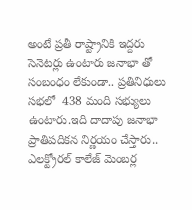అంటే ప్రతీ రాష్ట్రానికి ఇద్దరు సెనెటర్లు ఉంటారు జనాభా తో సంబంధం లేకుండా.. ప్రతినిధులు సభలో  438 మంది సభ్యులు ఉంటారు.ఇది దాదాపు జనాభా ప్రాతిపదికన నిర్ణయం చేస్తారు.. ఎలక్ట్రోరల్ కాలేజ్ మెంబర్ల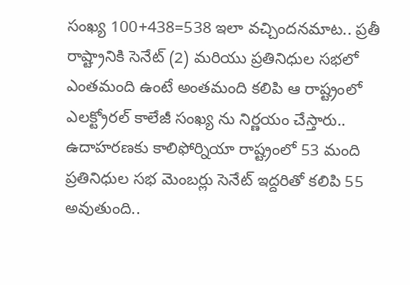సంఖ్య 100+438=538 ఇలా వచ్చిందనమాట.. ప్రతీ రాష్ట్రానికి సెనేట్ (2) మరియు ప్రతినిధుల సభలో ఎంతమంది ఉంటే అంతమంది కలిపి ఆ రాష్ట్రంలో ఎలక్ట్రోరల్ కాలేజీ సంఖ్య ను నిర్ణయం చేస్తారు.. ఉదాహరణకు కాలిఫోర్నియా రాష్ట్రంలో 53 మంది ప్రతినిధుల సభ మెంబర్లు సెనేట్ ఇద్దరితో కలిపి 55 అవుతుంది..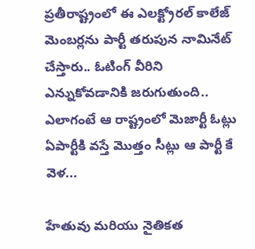ప్రతీరాష్ట్రంలో ఈ ఎలక్ట్రోరల్ కాలేజ్ మెంబర్లను పార్టీ తరుపున నామినేట్ చేస్తారు.. ఓటింగ్ వీరిని ఎన్నుకోవడానికి జరుగుతుంది.. ఎలాగంటే ఆ రాష్ట్రంలో మెజార్టీ ఓట్లు ఏపార్టీకి వస్తే మొత్తం సీట్లు ఆ పార్టీ కే వెళ...

హేతువు మరియు నైతికత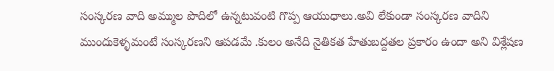సంస్కరణ వాది అమ్ముల పొదిలో ఉన్నటువంటి గొప్ప ఆయుధాలు.అవి లేకుండా సంస్కరణ వాదిని ముందుకెళ్ళమంటే సంస్కరణని ఆపడమే .కులం అనేది నైతికత హేతుబద్దతల ప్రకారం ఉందా అని విశ్లేషణ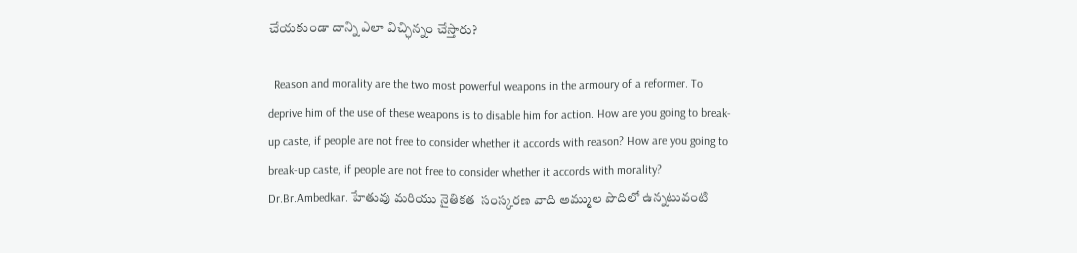చేయకుండా దాన్ని ఎలా విచ్ఛిన్నం చేస్తారు?

  Reason and morality are the two most powerful weapons in the armoury of a reformer. To deprive him of the use of these weapons is to disable him for action. How are you going to break-up caste, if people are not free to consider whether it accords with reason? How are you going to break-up caste, if people are not free to consider whether it accords with morality? Dr.Br.Ambedkar. హేతువు మరియు నైతికత  సంస్కరణ వాది అమ్ముల పొదిలో ఉన్నటువంటి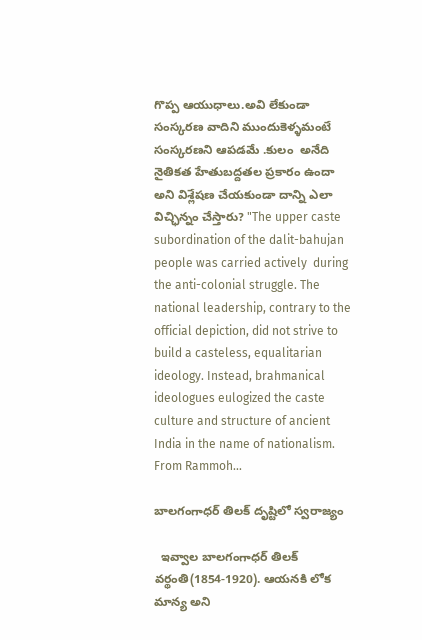గొప్ప ఆయుధాలు.అవి లేకుండా సంస్కరణ వాదిని ముందుకెళ్ళమంటే సంస్కరణని ఆపడమే .కులం  అనేది నైతికత హేతుబద్దతల ప్రకారం ఉందా అని విశ్లేషణ చేయకుండా దాన్ని ఎలా విచ్ఛిన్నం చేస్తారు? "The upper caste subordination of the dalit-bahujan people was carried actively  during the anti-colonial struggle. The national leadership, contrary to the official depiction, did not strive to build a casteless, equalitarian ideology. Instead, brahmanical ideologues eulogized the caste culture and structure of ancient India in the name of nationalism. From Rammoh...

బాలగంగాధర్ తిలక్ దృష్టిలో స్వరాజ్యం

  ఇవ్వాల బాలగంగాధర్ తిలక్ వర్థంతి(1854-1920). ఆయనకి లోక మాన్య అని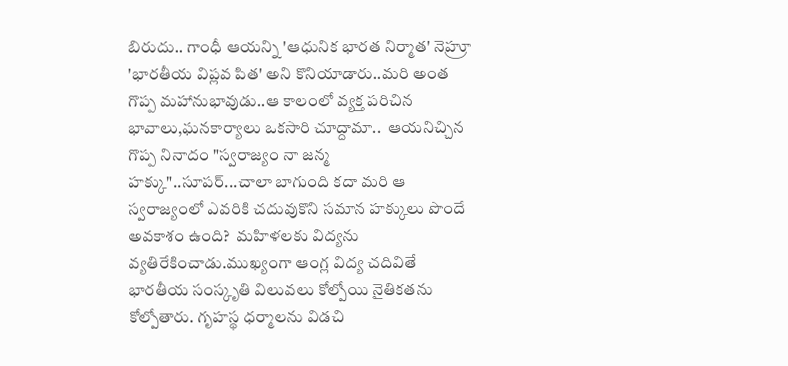బిరుదు.. గాంధీ ఆయన్ని 'ఆధునిక భారత నిర్మాత' నెహ్రూ 'భారతీయ విప్లవ పిత' అని కొనియాడారు..మరి అంత గొప్ప మహానుభావుడు..ఆ కాలంలో వ్యక్త పరిచిన భావాలు,ఘనకార్యాలు ఒకసారి చూద్దామా..  ఆయనిచ్చిన గొప్ప నినాదం "స్వరాజ్యం నా జన్మ హక్కు"..సూపర్...చాలా బాగుంది కదా మరి ఆ స్వరాజ్యంలో ఎవరికి చదువుకొని సమాన హక్కులు పొందే అవకాశం ఉంది?  మహిళలకు విద్యను వ్యతిరేకించాడు.ముఖ్యంగా ఆంగ్ల విద్య చదివితే భారతీయ సంస్కృతి విలువలు కోల్పోయి నైతికతను కోల్పోతారు. గృహస్థ ధర్మాలను విడచి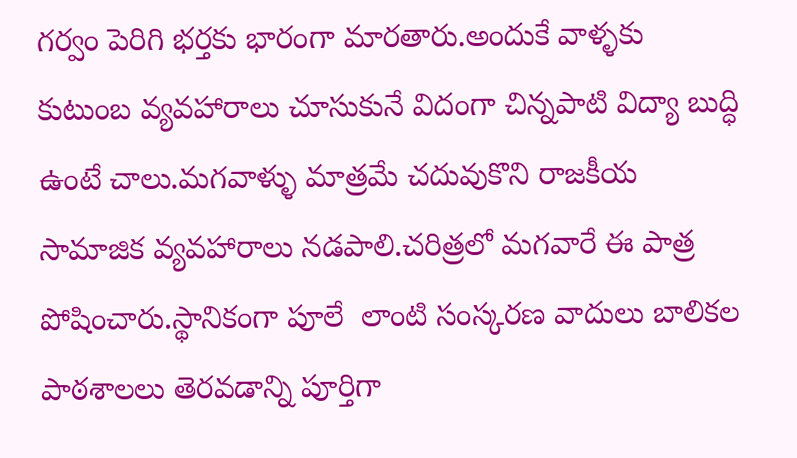గర్వం పెరిగి భర్తకు భారంగా మారతారు.అందుకే వాళ్ళకు  కుటుంబ వ్యవహారాలు చూసుకునే విదంగా చిన్నపాటి విద్యా బుద్ధి ఉంటే చాలు.మగవాళ్ళు మాత్రమే చదువుకొని రాజకీయ సామాజిక వ్యవహారాలు నడపాలి.చరిత్రలో మగవారే ఈ పాత్ర పోషించారు.స్థానికంగా పూలే  లాంటి సంస్కరణ వాదులు బాలికల పాఠశాలలు తెరవడాన్ని పూర్తిగా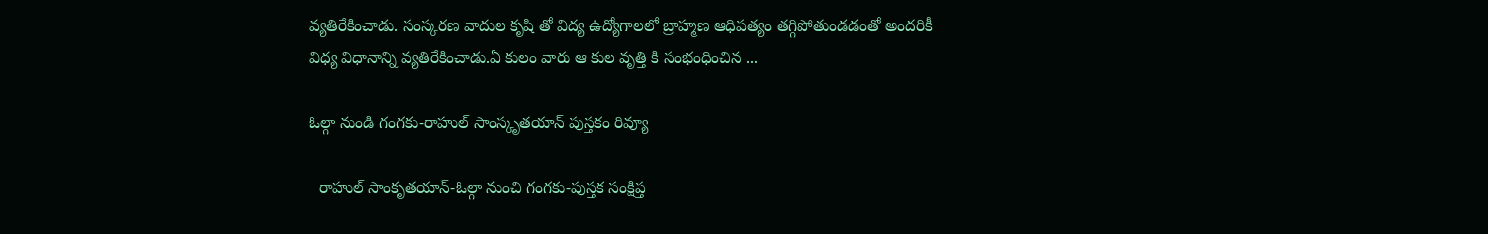వ్యతిరేకించాడు. సంస్కరణ వాదుల కృషి తో విద్య ఉద్యోగాలలో బ్రాహ్మణ ఆధిపత్యం తగ్గిపోతుండడంతో అందరికీ విధ్య విధానాన్ని వ్యతిరేకించాడు.ఏ కులం వారు ఆ కుల వృత్తి కి సంభంధించిన ...

ఓల్గా నుండి గంగకు-రాహుల్ సాంస్కృతయాన్ పుస్తకం రివ్యూ

  రాహుల్ సాంకృతయాన్-ఓల్గా నుంచి గంగకు-పుస్తక సంక్షిప్త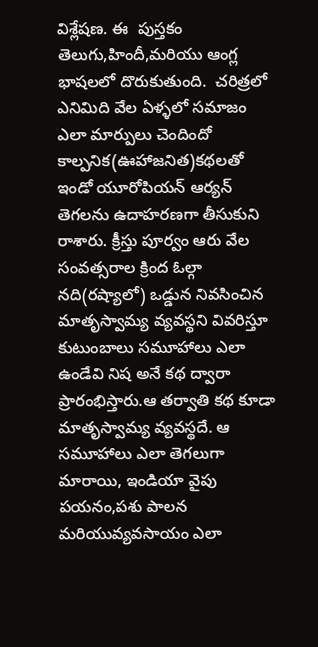విశ్లేషణ. ఈ  పుస్తకం తెలుగు,హిందీ,మరియు ఆంగ్ల భాషలలో దొరుకుతుంది.  చరిత్రలో ఎనిమిది వేల ఏళ్ళలో సమాజం ఎలా మార్పులు చెందిందో కాల్పనిక(ఊహాజనిత)కథలతో ఇండో యూరోపియన్ ఆర్యన్ తెగలను ఉదాహరణగా తీసుకుని రాశారు. క్రీస్తు పూర్వం ఆరు వేల సంవత్సరాల క్రింద ఓల్గా నది(రష్యాలో) ఒడ్డున నివసించిన మాతృస్వామ్య వ్యవస్థని వివరిస్తూ కుటుంబాలు సమూహాలు ఎలా ఉండేవి నిష అనే కథ ద్వారా ప్రారంభిస్తారు.ఆ తర్వాతి కథ కూడా మాతృస్వామ్య వ్యవస్థదే. ఆ సమూహాలు ఎలా తెగలుగా మారాయి, ఇండియా వైపు పయనం,పశు పాలన మరియువ్యవసాయం ఎలా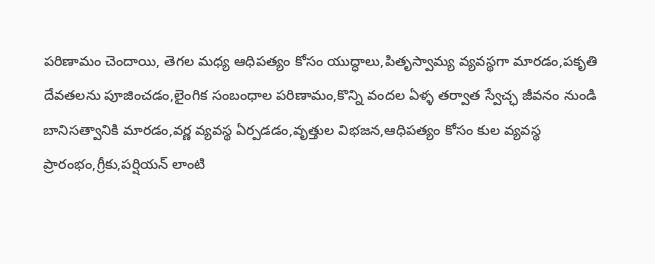పరిణామం చెందాయి, తెగల మధ్య ఆధిపత్యం కోసం యుద్ధాలు,పితృస్వామ్య వ్యవస్థగా మారడం‌,పకృతి దేవతలను పూజించడం,లైంగిక సంబంధాల పరిణామం,కొన్ని వందల ఏళ్ళ తర్వాత స్వేచ్ఛ జీవనం నుండి బానిసత్వానికి మారడం,వర్ణ వ్యవస్థ ఏర్పడడం,వృత్తుల విభజన,ఆధిపత్యం కోసం కుల వ్యవస్థ ప్రారంభం,గ్రీకు,పర్షియన్ లాంటి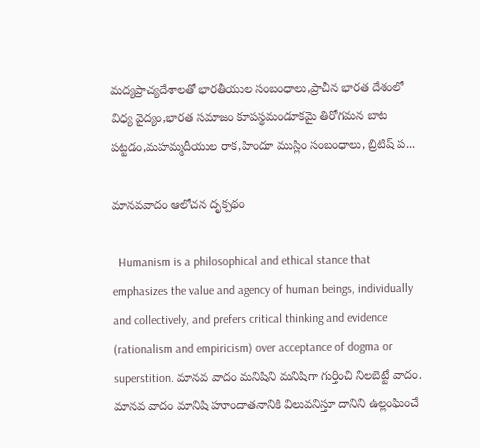మద్యప్రాచ్యదేశాలతో భారతీయుల సంబంధాలు,ప్రాచీన భారత దేశంలో విధ్య వైద్యం,భారత సమాజం కూపస్థమండూకమై తిరోగమన బాట పట్టడం,మహమ్మదీయుల రాక,హిందూ ముస్లిం సంబంధాలు, బ్రిటిష్ ప...

మానవవాదం ఆలోచన దృక్పథం

  Humanism is a philosophical and ethical stance that emphasizes the value and agency of human beings, individually and collectively, and prefers critical thinking and evidence (rationalism and empiricism) over acceptance of dogma or superstition. మానవ వాదం మనిషిని మనిషిగా గుర్తించి నిలబెట్టే వాదం. మానవ వాదం మానిషి హూందాతనానికి విలువనిస్తూ దానిని ఉల్లంఘించే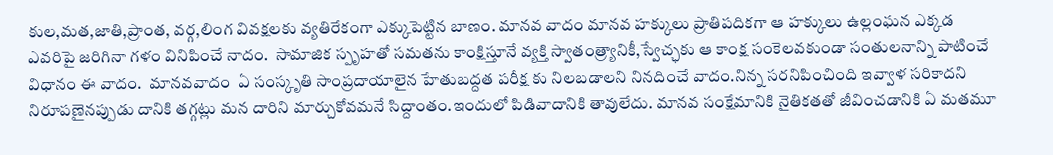కుల,మత,జాతి,ప్రాంత, వర్గ,లింగ వివక్షలకు వ్యతిరేకంగా ఎక్కుపెట్టిన బాణం. మానవ వాదం మానవ హక్కులు ప్రాతిపదికగా ఆ హక్కులు ఉల్లంఘన ఎక్కడ ఎవరిపై జరిగినా గళం వినిపించే నాదం.  సామాజిక స్పృహతో సమతను కాంక్షిస్తూనే వ్యక్తి స్వాతంత్ర్యానికీ,స్వేచ్ఛకు ఆ కాంక్ష సంకెలవకుండా సంతులనాన్ని పాటించే విధానం ఈ వాదం.  మానవవాదం  ఏ సంస్కృతి సాంప్రదాయాలైన హేతుబద్దత పరీక్ష కు నిలబడాలని నినదించే వాదం.నిన్న సరనిపించింది ఇవ్వాళ సరికాదని నిరూపణైనప్పుడు దానికి తగ్గట్లు మన దారిని మార్చుకోవమనే సిద్దాంతం.ఇందులో పిడివాదానికి తావులేదు. మానవ సంక్షేమానికి నైతికతతో జీవించడానికి ఏ మతమూ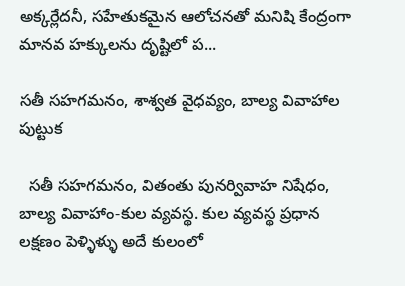అక్కర్లేదనీ, సహేతుకమైన ఆలోచనతో మనిషి కేంద్రంగా మానవ హక్కులను దృష్టిలో ప...

సతీ సహగమనం, శాశ్వత వైధవ్యం, బాల్య వివాహాల పుట్టుక

  సతీ సహగమనం, వితంతు పునర్వివాహ నిషేధం, బాల్య వివాహాం-కుల వ్యవస్థ. కుల వ్యవస్థ ప్రధాన లక్షణం పెళ్ళిళ్ళు అదే కులంలో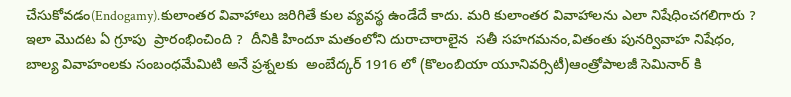చేసుకోవడం(Endogamy).కులాంతర వివాహాలు జరిగితే కుల వ్యవస్థ ఉండేదే కాదు. మరి కులాంతర వివాహాలను ఎలా నిషేధించగలిగారు ?  ఇలా మొదట ఏ గ్రూపు  ప్రారంభించింది ?  దీనికి హిందూ మతంలోని దురాచారాలైన  సతీ సహగమనం,వితంతు పునర్వివాహ నిషేధం, బాల్య వివాహంలకు సంబంధమేమిటి అనే ప్రశ్నలకు  అంబేద్కర్ 1916 లో (కొలంబియా యూనివర్సిటీ)ఆంత్రోపాలజీ సెమినార్ కి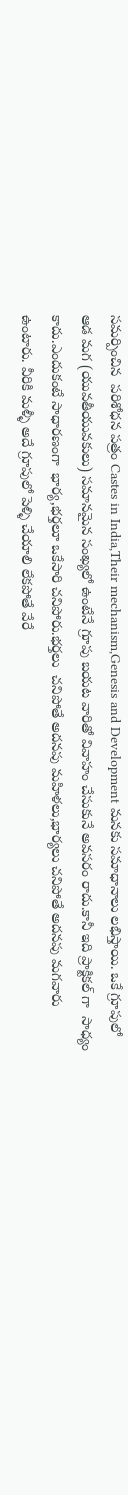సమర్పించిన  పరిశోధన పత్రం Castes in India,Their mechanism,Genesis and Development మనకు సమాధానాలు లభిస్తాయి. ఒకే గ్రూపులో ఆడ మగ (యువతీయువకులు) సమానమైన సంఖ్యలో ఉంటేనే గ్రూపు బయట వారితో వివాహం చేసుకునే అవసరం రాదు.కానీ ఇది ప్రాక్టికల్ గా  సాధ్యం కాదు.ఎందుకంటే సాధారణంగా  భార్య,భర్తలూ ఒకేసారి చనిపోరు.భర్తలు  చనిపోతే అదనపు మహిళలు,భార్యలు చనిపోతే అదనపు మగవారు ఉంటారు. వీరికి మళ్ళీ అదే గ్రూపులో పెళ్ళి చేయాలి లేకపోతే వేరే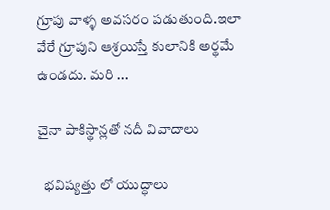గ్రూపు వాళ్ళ అవసరం పడుతుంది.ఇ‌లా వేరే గ్రూపుని ఆశ్రయిస్తే కులానికి అర్థమే ఉండదు. మరి ...

చైనా పాకిస్థాన్లతో నదీ వివాదాలు

  భవిష్యత్తు లో యుద్ధాలు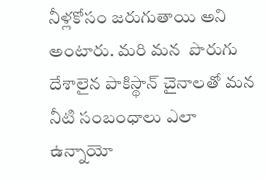నీళ్లకోసం జరుగుతాయి అని అంటారు. మరి మన  పొరుగు దేశాలైన పాకిస్థాన్ చైనాలతో మన నీటి సంబంధాలు ఎలా ఉన్నాయో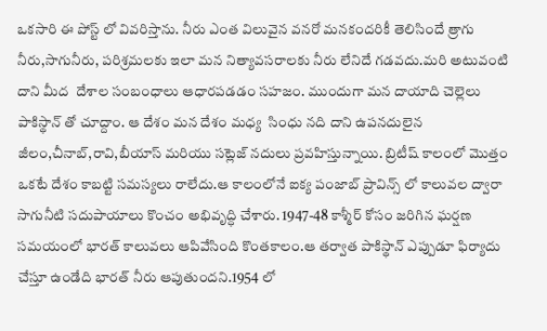ఒకసారి ఈ పోస్ట్ లో వివరిస్తాను. నీరు ఎంత విలువైన వనరో మనకందరికీ తెలిసిందే త్రాగు నీరు,సాగునీరు, పరిశ్రమలకు ఇలా మన నిత్యావసరాలకు నీరు లేనిదే గడవదు.మరి అటువంటి దాని మీద  దేశాల సంబంధాలు ఆధారపడడం సహజం. ముందుగా మన దాయాది చెల్లెలు పాకిస్థాన్ తో చూద్దాం. ఆ దేశం మన దేశం మధ్య  సింధు నది దాని ఉపనదులైన జీలం,చీనాబ్,రావి,బీయాస్ మరియు సట్లెజ్ నదులు ప్రవహిస్తున్నాయి. బ్రిటీష్ కాలంలో మొత్తం ఒకటే దేశం కాబట్టి సమస్యలు రాలేదు.ఆ కాలంలోనే ఐక్య పంజాబ్ ప్రావిన్స్ లో కాలువల ద్వారా సాగునీటి సదుపాయాలు కొంచం అభివృద్ధి చేశారు. 1947-48 కాశ్మీర్ కోసం జరిగిన ఘర్షణ సమయంలో భారత్ కాలువలు ఆపివేసింది కొంతకాలం.ఆ తర్వాత పాకిస్థాన్ ఎప్పుడూ ఫిర్యాదు చేస్తూ ఉండేది భారత్ నీరు ఆపుతుందని.1954 లో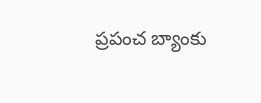ప్రపంచ బ్యాంకు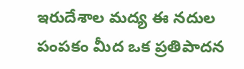ఇరుదేశాల మద్య ఈ నదుల పంపకం మీద ఒక ప్రతిపాదన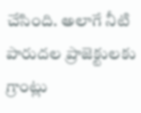చేసింది. అలాగే నీటి పారుదల ప్రాజెక్టులకు గ్రాంట్లు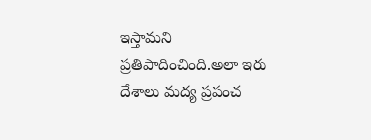ఇస్తామని ప్రతిపాదించింది.అలా ఇరు దేశాలు మద్య ప్రపంచ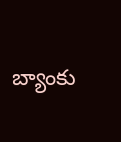బ్యాంకు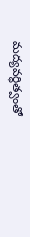మద్యవర్ధిత్వంతో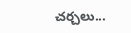చర్చలు...